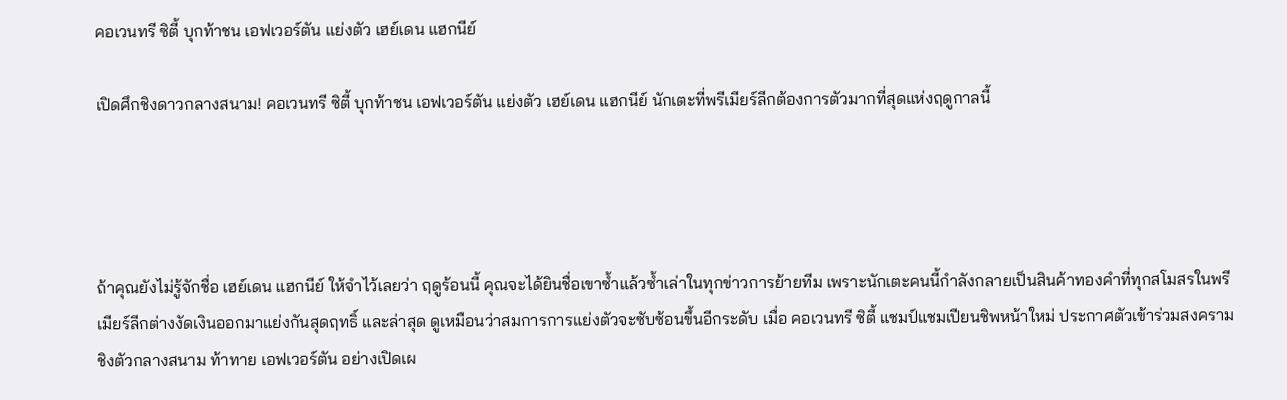คอเวนทรี ซิตี้ บุกท้าชน เอฟเวอร์ตัน แย่งตัว เฮย์เดน แฮกนีย์

เปิดศึกชิงดาวกลางสนาม! คอเวนทรี ซิตี้ บุกท้าชน เอฟเวอร์ตัน แย่งตัว เฮย์เดน แฮกนีย์ นักเตะที่พรีเมียร์ลีกต้องการตัวมากที่สุดแห่งฤดูกาลนี้




ถ้าคุณยังไม่รู้จักชื่อ เฮย์เดน แฮกนีย์ ให้จำไว้เลยว่า ฤดูร้อนนี้ คุณจะได้ยินชื่อเขาซ้ำแล้วซ้ำเล่าในทุกข่าวการย้ายทีม เพราะนักเตะคนนี้กำลังกลายเป็นสินค้าทองคำที่ทุกสโมสรในพรีเมียร์ลีกต่างงัดเงินออกมาแย่งกันสุดฤทธิ์ และล่าสุด ดูเหมือนว่าสมการการแย่งตัวจะซับซ้อนขึ้นอีกระดับ เมื่อ คอเวนทรี ซิตี้ แชมป์แชมเปียนชิพหน้าใหม่ ประกาศตัวเข้าร่วมสงครามชิงตัวกลางสนาม ท้าทาย เอฟเวอร์ตัน อย่างเปิดเผ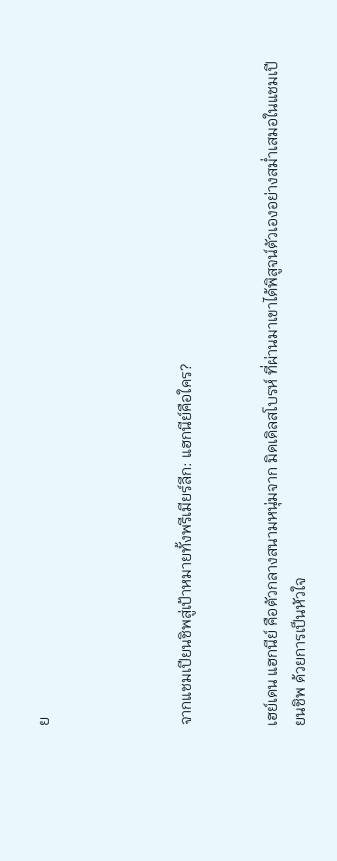ย




จากแชมเปียนชิพสู่เป้าหมายทั้งพรีเมียร์ลีก: แฮกนีย์คือใคร?


เฮย์เดน แฮกนีย์ คือตัวกลางสนามหนุ่มจาก มิดเดิลสโบรห์ ที่ผ่านมาเขาได้พิสูจน์ตัวเองอย่างสม่ำเสมอในแชมเปียนชิพ ด้วยการเป็นหัวใจ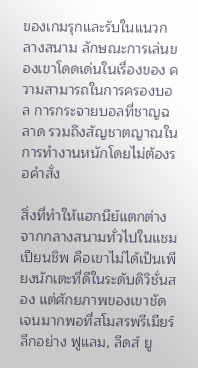ของเกมรุกและรับในแนวกลางสนาม ลักษณะการเล่นของเขาโดดเด่นในเรื่องของ ความสามารถในการครองบอล การกระจายบอลที่ชาญฉลาด รวมถึงสัญชาตญาณในการทำงานหนักโดยไม่ต้องรอคำสั่ง

สิ่งที่ทำให้แฮกนีย์แตกต่างจากกลางสนามทั่วไปในแชมเปียนชิพ คือเขาไม่ได้เป็นเพียงนักเตะที่ดีในระดับดิวิชั่นสอง แต่ศักยภาพของเขาชัดเจนมากพอที่สโมสรพรีเมียร์ลีกอย่าง ฟูแลม, ลีดส์ ยู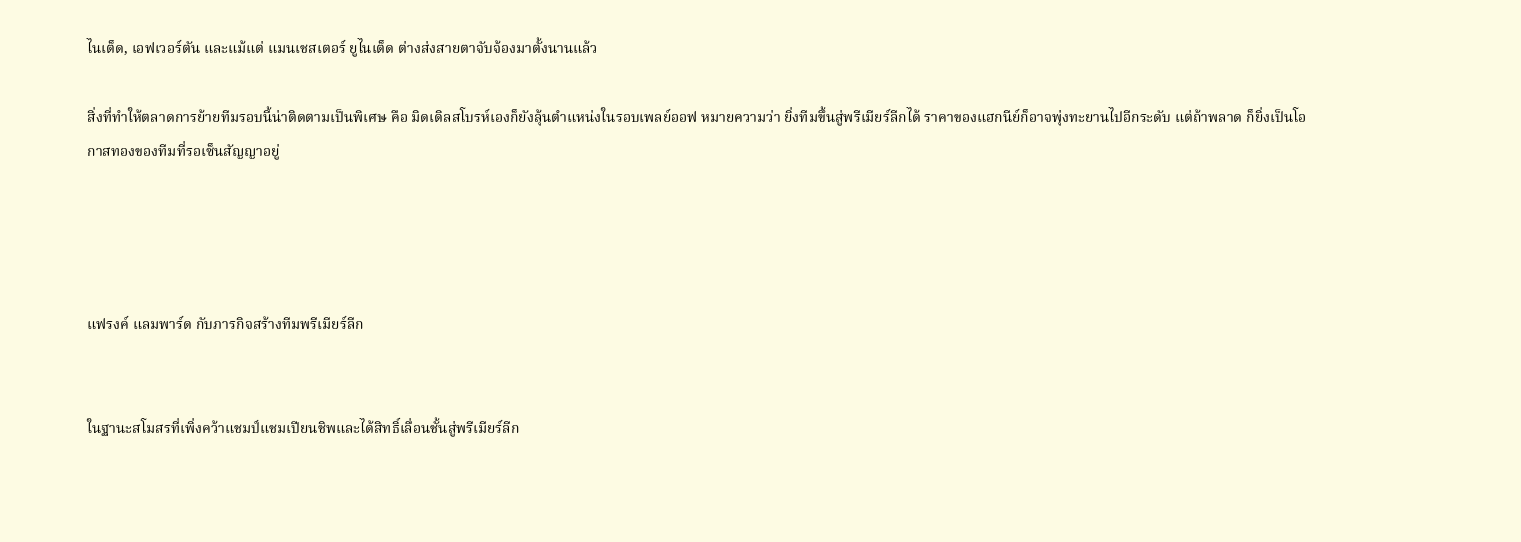ไนเต็ด, เอฟเวอร์ตัน และแม้แต่ แมนเชสเตอร์ ยูไนเต็ด ต่างส่งสายตาจับจ้องมาตั้งนานแล้ว

สิ่งที่ทำให้ตลาดการย้ายทีมรอบนี้น่าติดตามเป็นพิเศษ คือ มิดเดิลสโบรห์เองก็ยังลุ้นตำแหน่งในรอบเพลย์ออฟ หมายความว่า ยิ่งทีมขึ้นสู่พรีเมียร์ลีกได้ ราคาของแฮกนีย์ก็อาจพุ่งทะยานไปอีกระดับ แต่ถ้าพลาด ก็ยิ่งเป็นโอกาสทองของทีมที่รอเซ็นสัญญาอยู่




แฟรงค์ แลมพาร์ด กับภารกิจสร้างทีมพรีเมียร์ลีก


ในฐานะสโมสรที่เพิ่งคว้าแชมป์แชมเปียนชิพและได้สิทธิ์เลื่อนชั้นสู่พรีเมียร์ลีก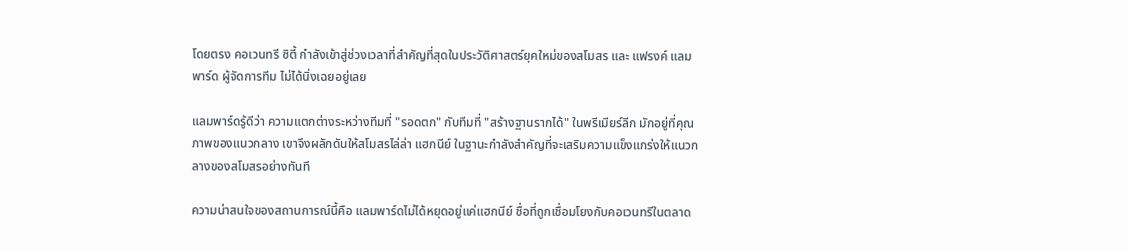โดยตรง คอเวนทรี ซิตี้ กำลังเข้าสู่ช่วงเวลาที่สำคัญที่สุดในประวัติศาสตร์ยุคใหม่ของสโมสร และ แฟรงค์ แลมพาร์ด ผู้จัดการทีม ไม่ได้นิ่งเฉยอยู่เลย

แลมพาร์ดรู้ดีว่า ความแตกต่างระหว่างทีมที่ "รอดตก" กับทีมที่ "สร้างฐานรากได้" ในพรีเมียร์ลีก มักอยู่ที่คุณภาพของแนวกลาง เขาจึงผลักดันให้สโมสรไล่ล่า แฮกนีย์ ในฐานะกำลังสำคัญที่จะเสริมความแข็งแกร่งให้แนวกลางของสโมสรอย่างทันที

ความน่าสนใจของสถานการณ์นี้คือ แลมพาร์ดไม่ได้หยุดอยู่แค่แฮกนีย์ ชื่อที่ถูกเชื่อมโยงกับคอเวนทรีในตลาด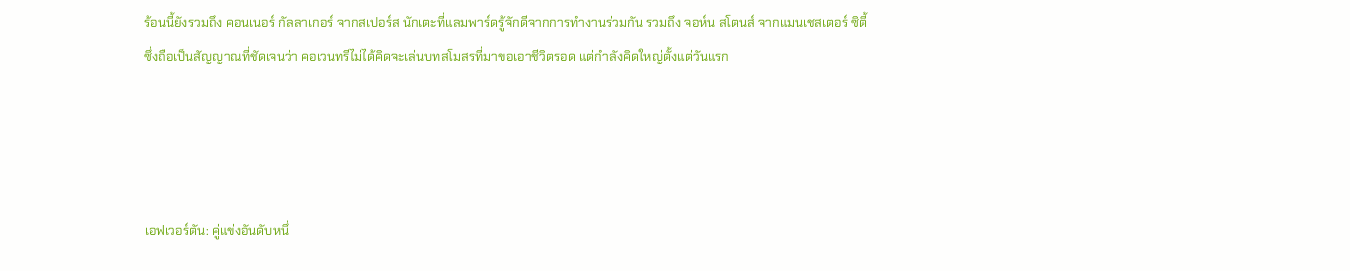ร้อนนี้ยังรวมถึง คอนเนอร์ กัลลาเกอร์ จากสเปอร์ส นักเตะที่แลมพาร์ดรู้จักดีจากการทำงานร่วมกัน รวมถึง จอห์น สโตนส์ จากแมนเชสเตอร์ ซิตี้ ซึ่งถือเป็นสัญญาณที่ชัดเจนว่า คอเวนทรีไม่ได้คิดจะเล่นบทสโมสรที่มาขอเอาชีวิตรอด แต่กำลังคิดใหญ่ตั้งแต่วันแรก




เอฟเวอร์ตัน: คู่แข่งอันดับหนึ่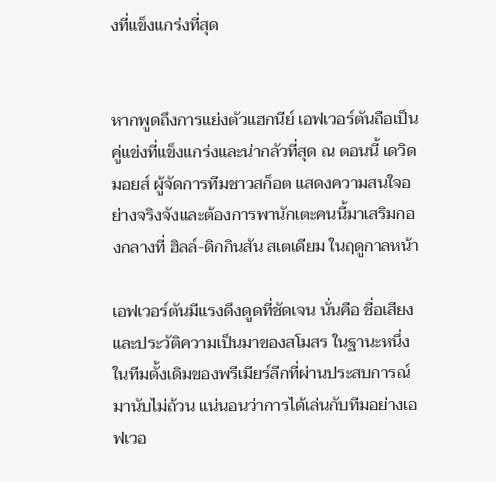งที่แข็งแกร่งที่สุด


หากพูดถึงการแย่งตัวแฮกนีย์ เอฟเวอร์ตันถือเป็นคู่แข่งที่แข็งแกร่งและน่ากลัวที่สุด ณ ตอนนี้ เดวิด มอยส์ ผู้จัดการทีมชาวสก็อต แสดงความสนใจอย่างจริงจังและต้องการพานักเตะคนนี้มาเสริมกองกลางที่ ฮิลล์-ดิกกินสัน สเตเดียม ในฤดูกาลหน้า

เอฟเวอร์ตันมีแรงดึงดูดที่ชัดเจน นั่นคือ ชื่อเสียงและประวัติความเป็นมาของสโมสร ในฐานะหนึ่งในทีมดั้งเดิมของพรีเมียร์ลีกที่ผ่านประสบการณ์มานับไม่ถ้วน แน่นอนว่าการได้เล่นกับทีมอย่างเอฟเวอ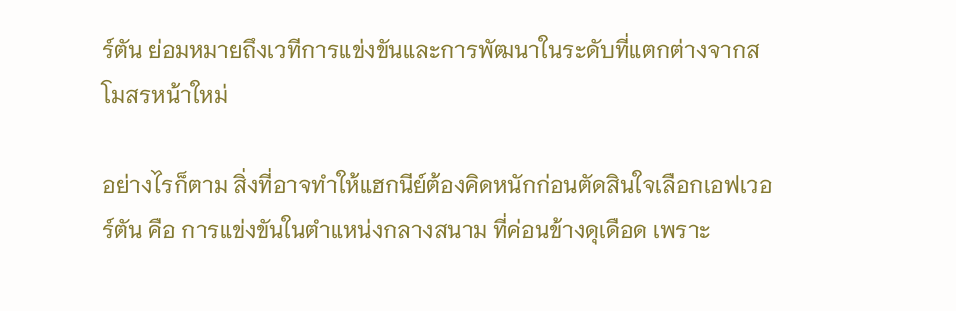ร์ตัน ย่อมหมายถึงเวทีการแข่งขันและการพัฒนาในระดับที่แตกต่างจากสโมสรหน้าใหม่

อย่างไรก็ตาม สิ่งที่อาจทำให้แฮกนีย์ต้องคิดหนักก่อนตัดสินใจเลือกเอฟเวอร์ตัน คือ การแข่งขันในตำแหน่งกลางสนาม ที่ค่อนข้างดุเดือด เพราะ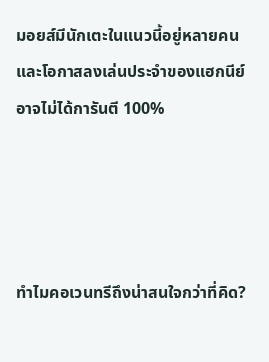มอยส์มีนักเตะในแนวนี้อยู่หลายคน และโอกาสลงเล่นประจำของแฮกนีย์อาจไม่ได้การันตี 100%




ทำไมคอเวนทรีถึงน่าสนใจกว่าที่คิด?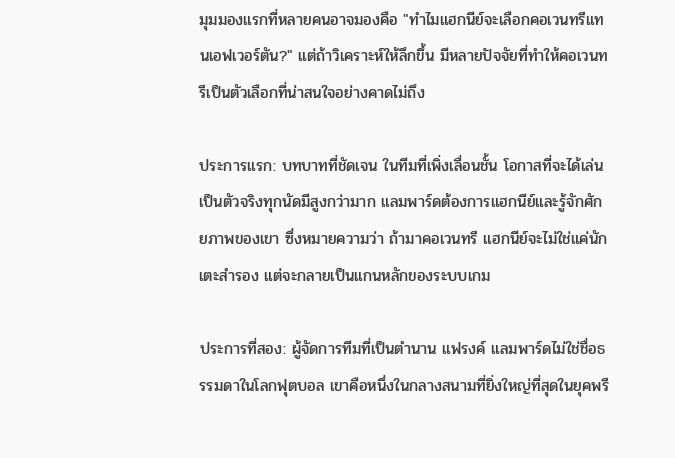มุมมองแรกที่หลายคนอาจมองคือ "ทำไมแฮกนีย์จะเลือกคอเวนทรีแทนเอฟเวอร์ตัน?" แต่ถ้าวิเคราะห์ให้ลึกขึ้น มีหลายปัจจัยที่ทำให้คอเวนทรีเป็นตัวเลือกที่น่าสนใจอย่างคาดไม่ถึง

ประการแรก: บทบาทที่ชัดเจน ในทีมที่เพิ่งเลื่อนชั้น โอกาสที่จะได้เล่นเป็นตัวจริงทุกนัดมีสูงกว่ามาก แลมพาร์ดต้องการแฮกนีย์และรู้จักศักยภาพของเขา ซึ่งหมายความว่า ถ้ามาคอเวนทรี แฮกนีย์จะไม่ใช่แค่นักเตะสำรอง แต่จะกลายเป็นแกนหลักของระบบเกม

ประการที่สอง: ผู้จัดการทีมที่เป็นตำนาน แฟรงค์ แลมพาร์ดไม่ใช่ชื่อธรรมดาในโลกฟุตบอล เขาคือหนึ่งในกลางสนามที่ยิ่งใหญ่ที่สุดในยุคพรี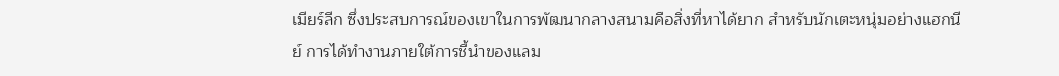เมียร์ลีก ซึ่งประสบการณ์ของเขาในการพัฒนากลางสนามคือสิ่งที่หาได้ยาก สำหรับนักเตะหนุ่มอย่างแฮกนีย์ การได้ทำงานภายใต้การชี้นำของแลม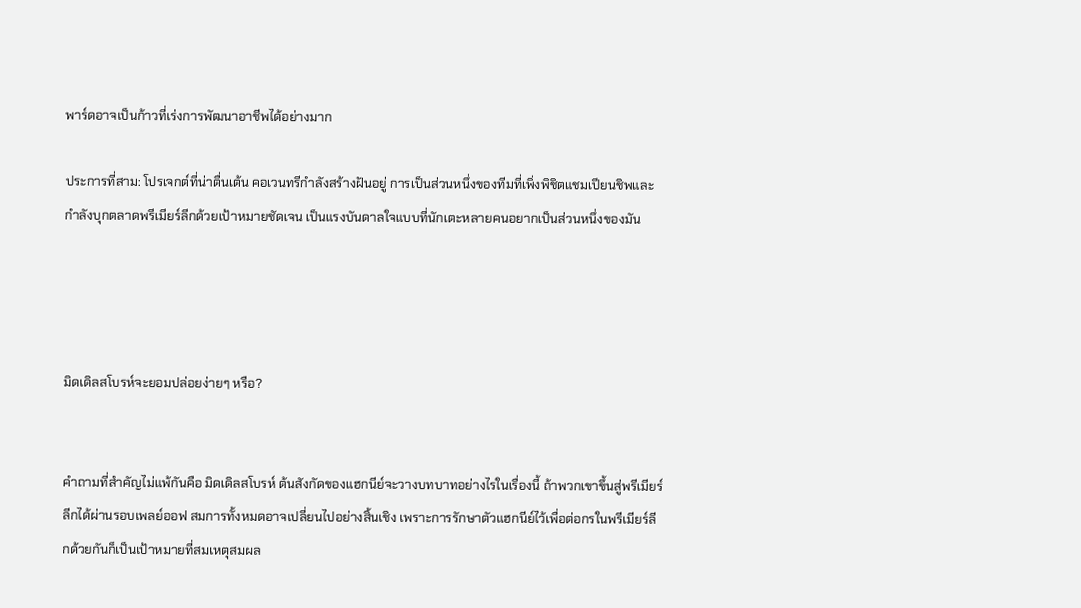พาร์ดอาจเป็นก้าวที่เร่งการพัฒนาอาชีพได้อย่างมาก

ประการที่สาม: โปรเจกต์ที่น่าตื่นเต้น คอเวนทรีกำลังสร้างฝันอยู่ การเป็นส่วนหนึ่งของทีมที่เพิ่งพิชิตแชมเปียนชิพและกำลังบุกตลาดพรีเมียร์ลีกด้วยเป้าหมายชัดเจน เป็นแรงบันดาลใจแบบที่นักเตะหลายคนอยากเป็นส่วนหนึ่งของมัน




มิดเดิลสโบรห์จะยอมปล่อยง่ายๆ หรือ?


คำถามที่สำคัญไม่แพ้กันคือ มิดเดิลสโบรห์ ต้นสังกัดของแฮกนีย์จะวางบทบาทอย่างไรในเรื่องนี้ ถ้าพวกเขาขึ้นสู่พรีเมียร์ลีกได้ผ่านรอบเพลย์ออฟ สมการทั้งหมดอาจเปลี่ยนไปอย่างสิ้นเชิง เพราะการรักษาตัวแฮกนีย์ไว้เพื่อต่อกรในพรีเมียร์ลีกด้วยกันก็เป็นเป้าหมายที่สมเหตุสมผล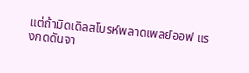แต่ถ้ามิดเดิลสโบรห์พลาดเพลย์ออฟ แรงกดดันจา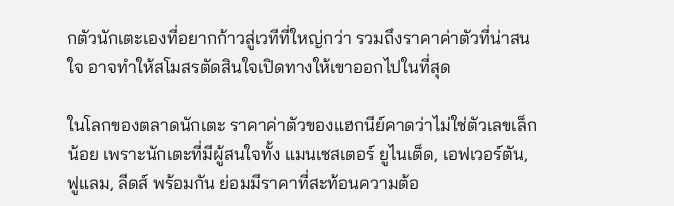กตัวนักเตะเองที่อยากก้าวสู่เวทีที่ใหญ่กว่า รวมถึงราคาค่าตัวที่น่าสนใจ อาจทำให้สโมสรตัดสินใจเปิดทางให้เขาออกไปในที่สุด

ในโลกของตลาดนักเตะ ราคาค่าตัวของแฮกนีย์คาดว่าไม่ใช่ตัวเลขเล็กน้อย เพราะนักเตะที่มีผู้สนใจทั้ง แมนเชสเตอร์ ยูไนเต็ด, เอฟเวอร์ตัน, ฟูแลม, ลีดส์ พร้อมกัน ย่อมมีราคาที่สะท้อนความต้อ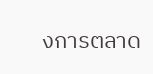งการตลาด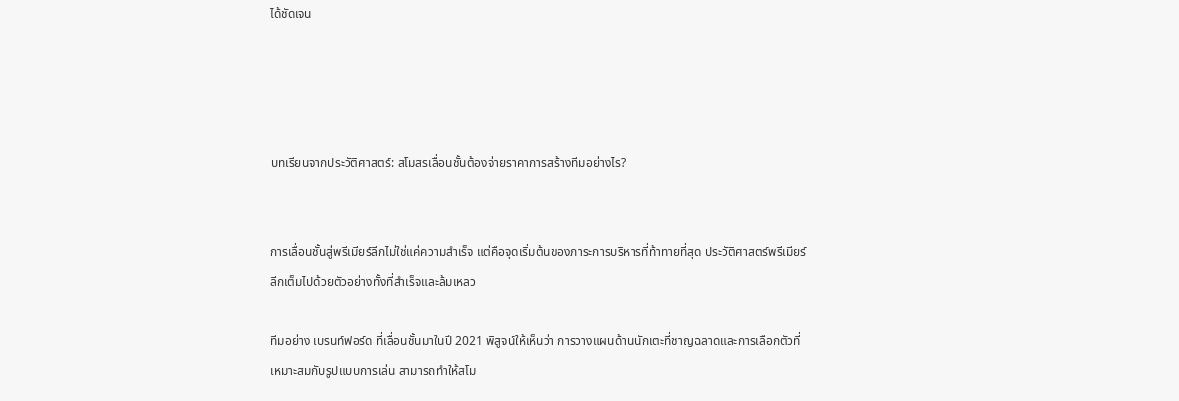ได้ชัดเจน




บทเรียนจากประวัติศาสตร์: สโมสรเลื่อนชั้นต้องจ่ายราคาการสร้างทีมอย่างไร?


การเลื่อนชั้นสู่พรีเมียร์ลีกไม่ใช่แค่ความสำเร็จ แต่คือจุดเริ่มต้นของภาระการบริหารที่ท้าทายที่สุด ประวัติศาสตร์พรีเมียร์ลีกเต็มไปด้วยตัวอย่างทั้งที่สำเร็จและล้มเหลว

ทีมอย่าง เบรนท์ฟอร์ด ที่เลื่อนชั้นมาในปี 2021 พิสูจน์ให้เห็นว่า การวางแผนด้านนักเตะที่ชาญฉลาดและการเลือกตัวที่เหมาะสมกับรูปแบบการเล่น สามารถทำให้สโม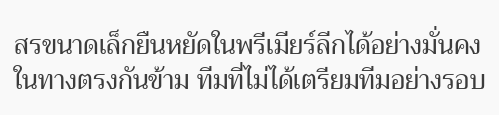สรขนาดเล็กยืนหยัดในพรีเมียร์ลีกได้อย่างมั่นคง ในทางตรงกันข้าม ทีมที่ไม่ได้เตรียมทีมอย่างรอบ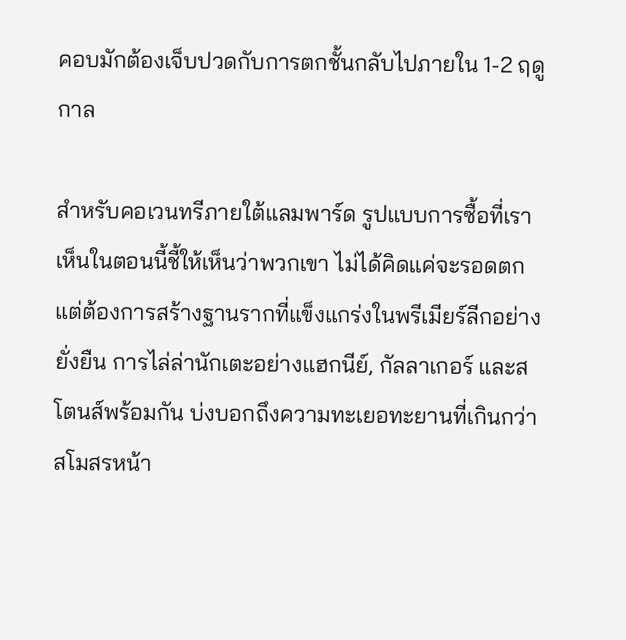คอบมักต้องเจ็บปวดกับการตกชั้นกลับไปภายใน 1-2 ฤดูกาล

สำหรับคอเวนทรีภายใต้แลมพาร์ด รูปแบบการซื้อที่เราเห็นในตอนนี้ชี้ให้เห็นว่าพวกเขา ไม่ได้คิดแค่จะรอดตก แต่ต้องการสร้างฐานรากที่แข็งแกร่งในพรีเมียร์ลีกอย่างยั่งยืน การไล่ล่านักเตะอย่างแฮกนีย์, กัลลาเกอร์ และสโตนส์พร้อมกัน บ่งบอกถึงความทะเยอทะยานที่เกินกว่าสโมสรหน้า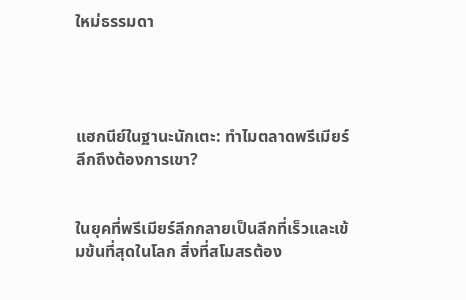ใหม่ธรรมดา




แฮกนีย์ในฐานะนักเตะ: ทำไมตลาดพรีเมียร์ลีกถึงต้องการเขา?


ในยุคที่พรีเมียร์ลีกกลายเป็นลีกที่เร็วและเข้มข้นที่สุดในโลก สิ่งที่สโมสรต้อง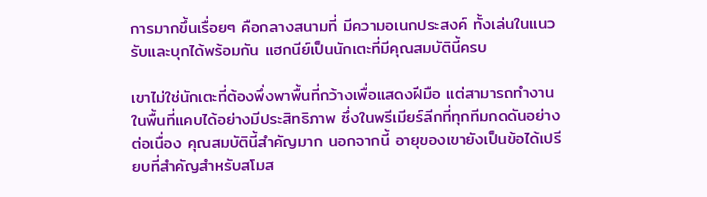การมากขึ้นเรื่อยๆ คือกลางสนามที่ มีความอเนกประสงค์ ทั้งเล่นในแนวรับและบุกได้พร้อมกัน แฮกนีย์เป็นนักเตะที่มีคุณสมบัตินี้ครบ

เขาไม่ใช่นักเตะที่ต้องพึ่งพาพื้นที่กว้างเพื่อแสดงฝีมือ แต่สามารถทำงานในพื้นที่แคบได้อย่างมีประสิทธิภาพ ซึ่งในพรีเมียร์ลีกที่ทุกทีมกดดันอย่างต่อเนื่อง คุณสมบัตินี้สำคัญมาก นอกจากนี้ อายุของเขายังเป็นข้อได้เปรียบที่สำคัญสำหรับสโมส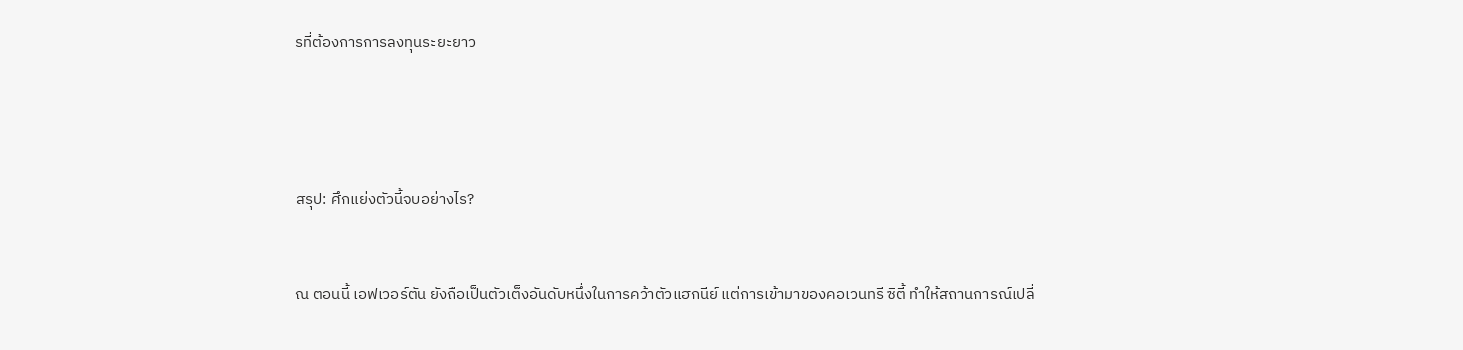รที่ต้องการการลงทุนระยะยาว




สรุป: ศึกแย่งตัวนี้จบอย่างไร?


ณ ตอนนี้ เอฟเวอร์ตัน ยังถือเป็นตัวเต็งอันดับหนึ่งในการคว้าตัวแฮกนีย์ แต่การเข้ามาของคอเวนทรี ซิตี้ ทำให้สถานการณ์เปลี่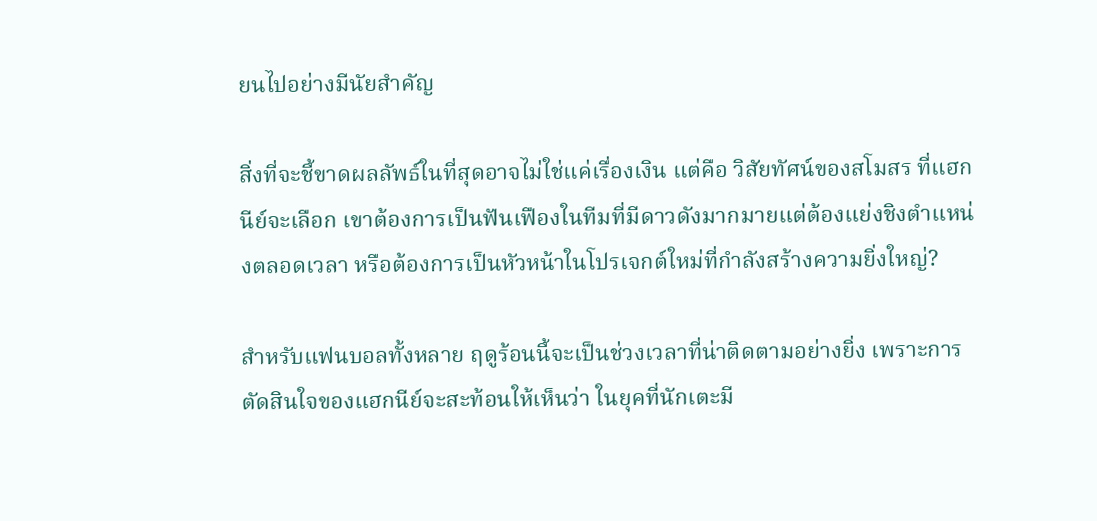ยนไปอย่างมีนัยสำคัญ

สิ่งที่จะชี้ขาดผลลัพธ์ในที่สุดอาจไม่ใช่แค่เรื่องเงิน แต่คือ วิสัยทัศน์ของสโมสร ที่แฮกนีย์จะเลือก เขาต้องการเป็นฟันเฟืองในทีมที่มีดาวดังมากมายแต่ต้องแย่งชิงตำแหน่งตลอดเวลา หรือต้องการเป็นหัวหน้าในโปรเจกต์ใหม่ที่กำลังสร้างความยิ่งใหญ่?

สำหรับแฟนบอลทั้งหลาย ฤดูร้อนนี้จะเป็นช่วงเวลาที่น่าติดตามอย่างยิ่ง เพราะการตัดสินใจของแฮกนีย์จะสะท้อนให้เห็นว่า ในยุคที่นักเตะมี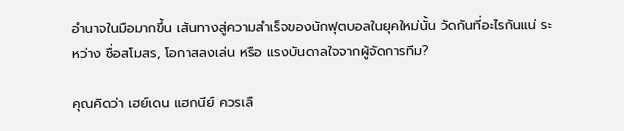อำนาจในมือมากขึ้น เส้นทางสู่ความสำเร็จของนักฟุตบอลในยุคใหม่นั้น วัดกันที่อะไรกันแน่ ระหว่าง ชื่อสโมสร, โอกาสลงเล่น หรือ แรงบันดาลใจจากผู้จัดการทีม?

คุณคิดว่า เฮย์เดน แฮกนีย์ ควรเลื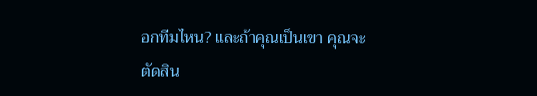อกทีมไหน? และถ้าคุณเป็นเขา คุณจะตัดสิน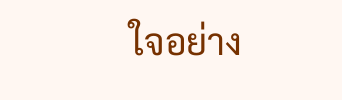ใจอย่าง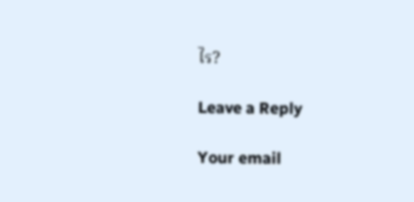ไร?

Leave a Reply

Your email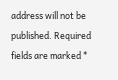address will not be published. Required fields are marked *